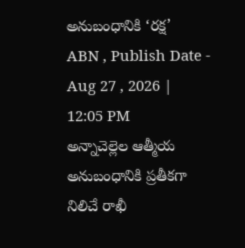అనుబంధానికి ‘రక్ష’
ABN , Publish Date - Aug 27 , 2026 | 12:05 PM
అన్నాచెల్లెల ఆత్మీయ అనుబంధానికి ప్రతీకగా నిలిచే రాఖీ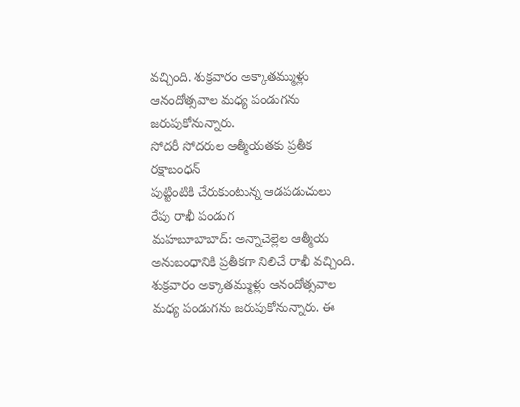వచ్చింది. శుక్రవారం అక్కాతమ్ముళ్లు ఆనందోత్సవాల మధ్య పండుగను జరుపుకోనున్నారు.
సోదరీ సోదరుల ఆత్మీయతకు ప్రతీక రక్షాబంధన్
పుట్టింటికి చేరుకుంటున్న ఆడపడుచులు
రేపు రాఖీ పండుగ
మహబూబాబాద్: అన్నాచెల్లెల ఆత్మీయ అనుబంధానికి ప్రతీకగా నిలిచే రాఖీ వచ్చింది. శుక్రవారం అక్కాతమ్ముళ్లు ఆనందోత్సవాల మధ్య పండుగను జరుపుకోనున్నారు. ఈ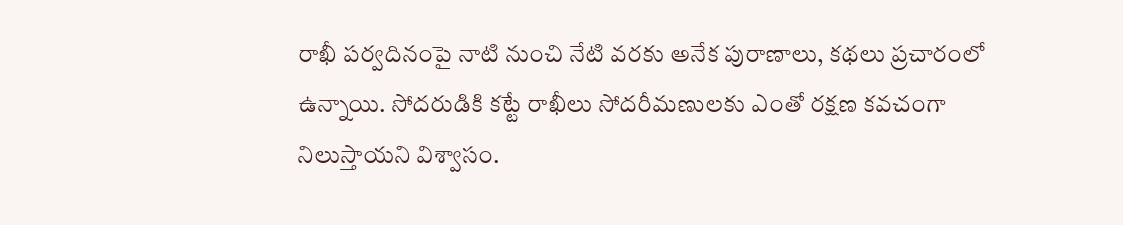రాఖీ పర్వదినంపై నాటి నుంచి నేటి వరకు అనేక పురాణాలు, కథలు ప్రచారంలో ఉన్నాయి. సోదరుడికి కట్టే రాఖీలు సోదరీమణులకు ఎంతో రక్షణ కవచంగా నిలుస్తాయని విశ్వాసం.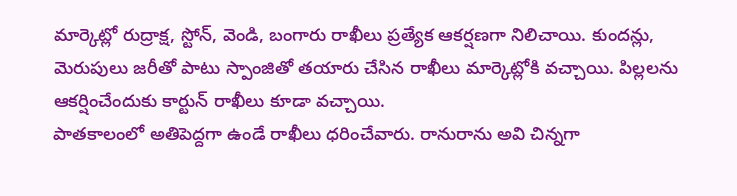మార్కెట్లో రుద్రాక్ష, స్టోన్, వెండి, బంగారు రాఖీలు ప్రత్యేక ఆకర్షణగా నిలిచాయి. కుందన్లు, మెరుపులు జరీతో పాటు స్పాంజితో తయారు చేసిన రాఖీలు మార్కెట్లోకి వచ్చాయి. పిల్లలను ఆకర్షించేందుకు కార్టున్ రాఖీలు కూడా వచ్చాయి.
పాతకాలంలో అతిపెద్దగా ఉండే రాఖీలు ధరించేవారు. రానురాను అవి చిన్నగా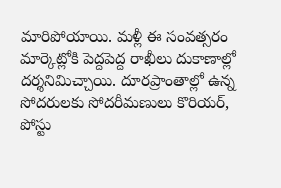మారిపోయాయి. మళ్లీ ఈ సంవత్సరం మార్కెట్లోకి పెద్దపెద్ద రాఖీలు దుకాణాల్లో దర్శనిమిచ్చాయి. దూరప్రాంతాల్లో ఉన్న సోదరులకు సోదరీమణులు కొరియర్, పోస్టు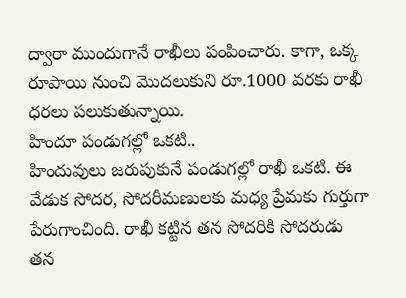ద్వారా ముందుగానే రాఖీలు పంపించారు. కాగా, ఒక్క రూపాయి నుంచి మొదలుకుని రూ.1000 వరకు రాఖీ ధరలు పలుకుతున్నాయి.
హిందూ పండుగల్లో ఒకటి..
హిందువులు జరుపుకునే పండుగల్లో రాఖీ ఒకటి. ఈ వేడుక సోదర, సోదరీమణులకు మధ్య ప్రేమకు గుర్తుగా పేరుగాంచింది. రాఖీ కట్టిన తన సోదరికి సోదరుడు తన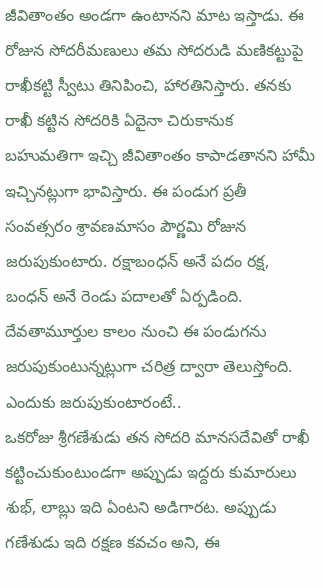జీవితాంతం అండగా ఉంటానని మాట ఇస్తాడు. ఈ రోజున సోదరీమణులు తమ సోదరుడి మణికట్టుపై రాఖీకట్టి స్వీటు తినిపించి, హారతినిస్తారు. తనకు రాఖీ కట్టిన సోదరికి ఏదైనా చిరుకానుక బహుమతిగా ఇచ్చి జీవితాంతం కాపాడతానని హామీ ఇచ్చినట్లుగా భావిస్తారు. ఈ పండుగ ప్రతీ సంవత్సరం శ్రావణమాసం పౌర్ణమి రోజున జరుపుకుంటారు. రక్షాబంధన్ అనే పదం రక్ష, బంధన్ అనే రెండు పదాలతో ఏర్పడింది. దేవతామూర్తుల కాలం నుంచి ఈ పండుగను జరుపుకుంటున్నట్లుగా చరిత్ర ద్వారా తెలుస్తోంది.
ఎందుకు జరుపుకుంటారంటే..
ఒకరోజు శ్రీగణేశుడు తన సోదరి మానసదేవితో రాఖీ కట్టించుకుంటుండగా అప్పుడు ఇద్దరు కుమారులు శుభ్, లాబ్లు ఇది ఏంటని అడిగారట. అప్పుడు గణేశుడు ఇది రక్షణ కవచం అని, ఈ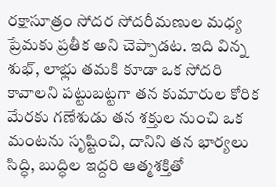రక్షాసూత్రం సోదర సోదరీమణుల మధ్య ప్రేమకు ప్రతీక అని చెప్పాడట. ఇది విన్న శుభ్, లాభ్లు తమకి కూడా ఒక సోదరి కావాలని పట్టుబట్టగా తన కుమారుల కోరిక మేరకు గణేశుడు తన శక్తుల నుంచి ఒక మంటను సృష్టించి, దానిని తన భార్యలు సిద్ధి, బుద్ధిల ఇద్దరి ఆత్మశక్తితో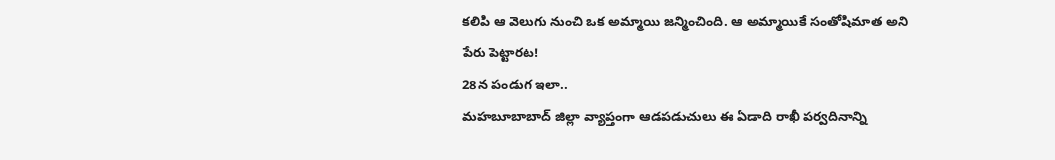కలిపి ఆ వెలుగు నుంచి ఒక అమ్మాయి జన్మించింది. ఆ అమ్మాయికే సంతోషిమాత అని పేరు పెట్టారట!
28న పండుగ ఇలా..
మహబూబాబాద్ జిల్లా వ్యాప్తంగా ఆడపడుచులు ఈ ఏడాది రాఖీ పర్వదినాన్ని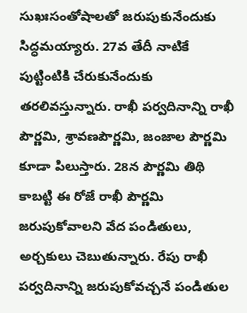సుఖఃసంతోషాలతో జరుపుకునేందుకు సిద్ధమయ్యారు. 27వ తేదీ నాటికే పుట్టింటికి చేరుకునేందుకు తరలివస్తున్నారు. రాఖీ పర్వదినాన్ని రాఖీ పౌర్ణమి, శ్రావణపౌర్ణమి, జంజాల పౌర్ణమి కూడా పిలుస్తారు. 28న పౌర్ణమి తిథి కాబట్టి ఈ రోజే రాఖీ పౌర్ణమి జరుపుకోవాలని వేద పండితులు, అర్చకులు చెబుతున్నారు. రేపు రాఖీ పర్వదినాన్ని జరుపుకోవచ్చనే పండితుల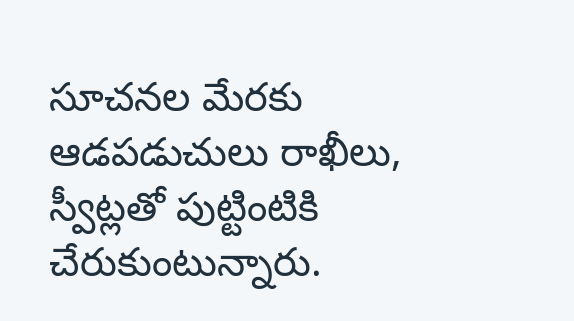సూచనల మేరకు ఆడపడుచులు రాఖీలు, స్వీట్లతో పుట్టింటికి చేరుకుంటున్నారు.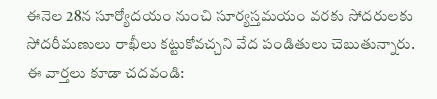ఈనెల 28న సూర్యోదయం నుంచి సూర్యస్తమయం వరకు సోదరులకు సోదరీమణులు రాఖీలు కట్టుకోవచ్చని వేద పండితులు చెబుతున్నారు.
ఈ వార్తలు కూడా చదవండి: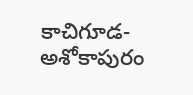కాచిగూడ-అశోకాపురం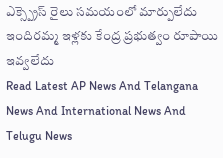ఎక్స్ప్రెస్ రైలు సమయంలో మార్పులేదు
ఇందిరమ్మ ఇళ్లకు కేంద్ర ప్రభుత్వం రూపాయి ఇవ్వలేదు
Read Latest AP News And Telangana News And International News And Telugu News